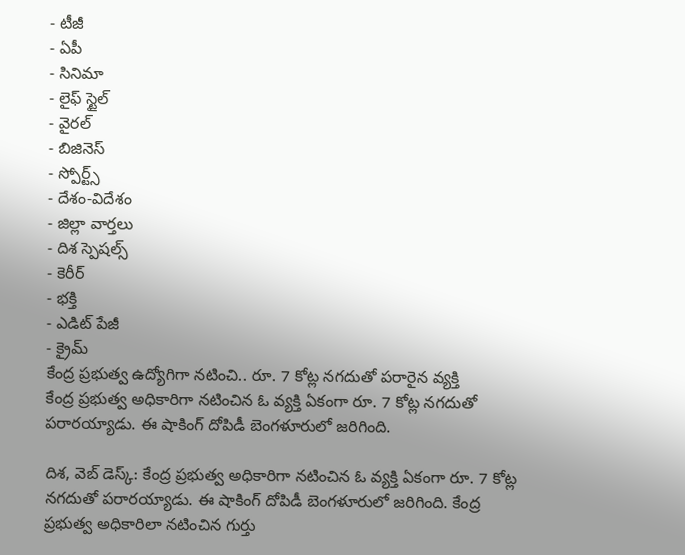- టీజీ
- ఏపీ
- సినిమా
- లైఫ్ స్టైల్
- వైరల్
- బిజినెస్
- స్పోర్ట్స్
- దేశం-విదేశం
- జిల్లా వార్తలు
- దిశ స్పెషల్స్
- కెరీర్
- భక్తి
- ఎడిట్ పేజీ
- క్రైమ్
కేంద్ర ప్రభుత్వ ఉద్యోగిగా నటించి.. రూ. 7 కోట్ల నగదుతో పరారైన వ్యక్తి
కేంద్ర ప్రభుత్వ అధికారిగా నటించిన ఓ వ్యక్తి ఏకంగా రూ. 7 కోట్ల నగదుతో పరారయ్యాడు. ఈ షాకింగ్ దోపిడీ బెంగళూరులో జరిగింది.

దిశ, వెబ్ డెస్క్: కేంద్ర ప్రభుత్వ అధికారిగా నటించిన ఓ వ్యక్తి ఏకంగా రూ. 7 కోట్ల నగదుతో పరారయ్యాడు. ఈ షాకింగ్ దోపిడీ బెంగళూరులో జరిగింది. కేంద్ర ప్రభుత్వ అధికారిలా నటించిన గుర్తు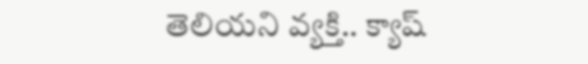తెలియని వ్యక్తి.. క్యాష్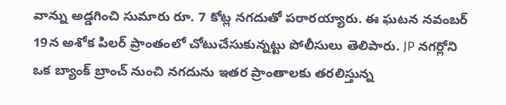వాన్ను అడ్డగించి సుమారు రూ. 7 కోట్ల నగదుతో పరారయ్యారు. ఈ ఘటన నవంబర్ 19న అశోక పిలర్ ప్రాంతంలో చోటుచేసుకున్నట్టు పోలీసులు తెలిపారు. JP నగర్లోని ఒక బ్యాంక్ బ్రాంచ్ నుంచి నగదును ఇతర ప్రాంతాలకు తరలిస్తున్న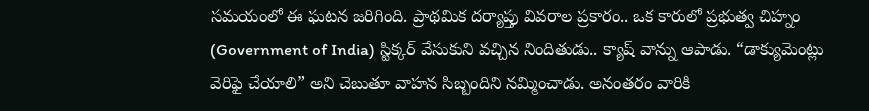సమయంలో ఈ ఘటన జరిగింది. ప్రాథమిక దర్యాప్తు వివరాల ప్రకారం.. ఒక కారులో ప్రభుత్వ చిహ్నం (Government of India) స్టిక్కర్ వేసుకుని వచ్చిన నిందితుడు.. క్యాష్ వాన్ను ఆపాడు. “డాక్యుమెంట్లు వెరిఫై చేయాలి” అని చెబుతూ వాహన సిబ్బందిని నమ్మించాడు. అనంతరం వారికి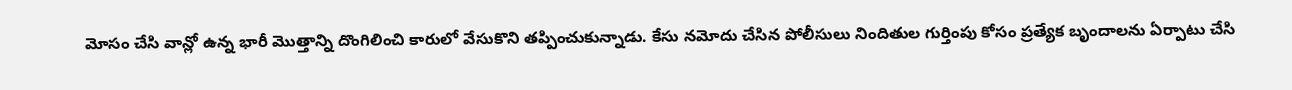మోసం చేసి వాన్లో ఉన్న భారీ మొత్తాన్ని దొంగిలించి కారులో వేసుకొని తప్పించుకున్నాడు. కేసు నమోదు చేసిన పోలీసులు నిందితుల గుర్తింపు కోసం ప్రత్యేక బృందాలను ఏర్పాటు చేసి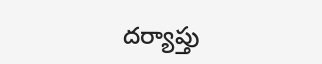దర్యాప్తు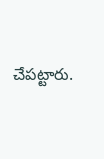చేపట్టారు.